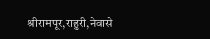श्रीरामपूर,राहुरी,नेवासे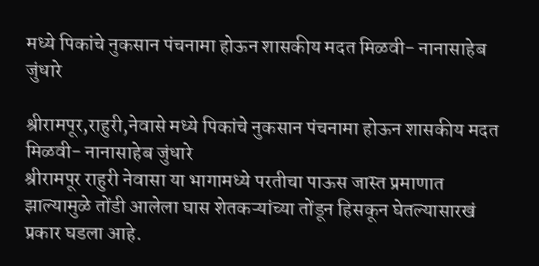मध्ये पिकांचे नुकसान पंचनामा होऊन शासकीय मदत मिळवी- नानासाहेब जुंधारे

श्रीरामपूर,राहुरी,नेवासे मध्ये पिकांचे नुकसान पंचनामा होऊन शासकीय मदत मिळवी- नानासाहेब जुंधारे
श्रीरामपूर राहुरी नेवासा या भागामध्ये परतीचा पाऊस जास्त प्रमाणात झाल्यामुळे तोंडी आलेला घास शेतकऱ्यांच्या तोंडून हिसकून घेतल्यासारखं प्रकार घडला आहे.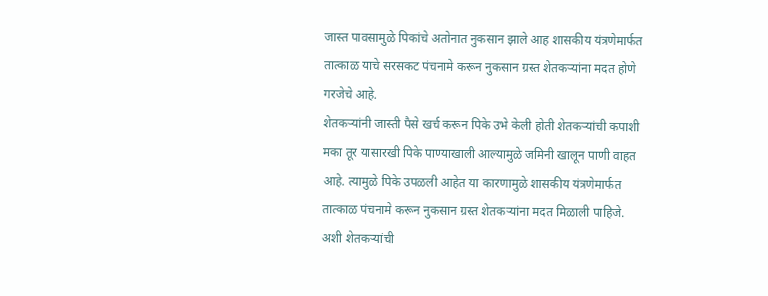जास्त पावसामुळे पिकांचे अतोनात नुकसान झाले आह शासकीय यंत्रणेमार्फत तात्काळ याचे सरसकट पंचनामे करून नुकसान ग्रस्त शेतकऱ्यांना मदत होणे गरजेचे आहे.
शेतकऱ्यांनी जास्ती पैसे खर्च करून पिके उभे केली होती शेतकऱ्यांची कपाशी मका तूर यासारखी पिके पाण्याखाली आल्यामुळे जमिनी खालून पाणी वाहत आहे. त्यामुळे पिके उपळली आहेत या कारणामुळे शासकीय यंत्रणेमार्फत तात्काळ पंचनामे करून नुकसान ग्रस्त शेतकऱ्यांना मदत मिळाली पाहिजे.
अशी शेतकऱ्यांची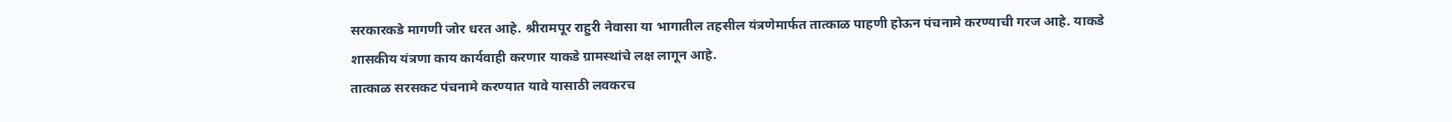सरकारकडे मागणी जोर धरत आहे. श्रीरामपूर राहुरी नेवासा या भागातील तहसील यंत्रणेमार्फत तात्काळ पाहणी होऊन पंचनामे करण्याची गरज आहे. याकडे शासकीय यंत्रणा काय कार्यवाही करणार याकडे ग्रामस्थांचे लक्ष लागून आहे.
तात्काळ सरसकट पंचनामे करण्यात यावे यासाठी लवकरच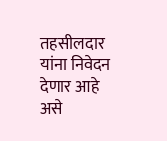तहसीलदार यांना निवेदन देणार आहे असे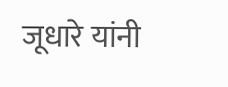जूधारे यांनी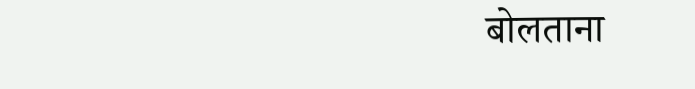बोलताना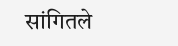सांगितले